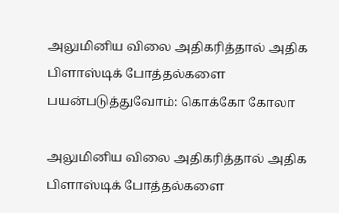அலுமினிய விலை அதிகரித்தால் அதிக பிளாஸ்டிக் போத்தல்களை பயன்படுத்துவோம்: கொக்கோ கோலா

அலுமினிய விலை அதிகரித்தால் அதிக பிளாஸ்டிக் போத்தல்களை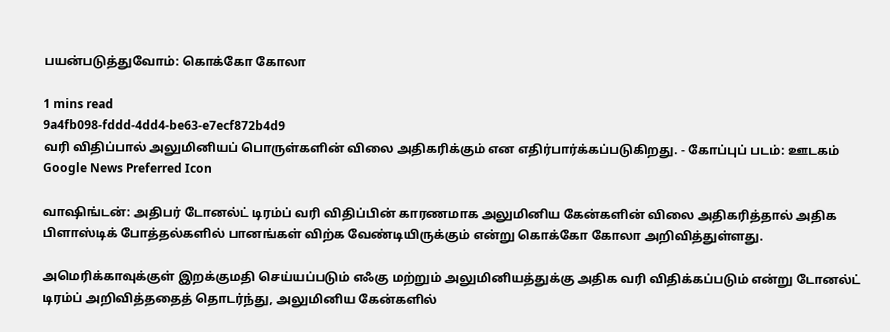பயன்படுத்துவோம்: கொக்கோ கோலா

1 mins read
9a4fb098-fddd-4dd4-be63-e7ecf872b4d9
வரி விதிப்பால் அலுமினியப் பொருள்களின் விலை அதிகரிக்கும் என எதிர்பார்க்கப்படுகிறது. - கோப்புப் படம்: ஊடகம்
Google News Preferred Icon

வாஷிங்டன்: அதிபர் டோனல்ட் டிரம்ப் வரி விதிப்பின் காரணமாக அலுமினிய கேன்களின் விலை அதிகரித்தால் அதிக பிளாஸ்டிக் போத்தல்களில் பானங்கள் விற்க வேண்டியிருக்கும் என்று கொக்கோ கோலா அறிவித்துள்ளது.

அமெரிக்காவுக்குள் இறக்குமதி செய்யப்படும் எஃகு மற்றும் அலுமினியத்துக்கு அதிக வரி விதிக்கப்படும் என்று டோனல்ட் டிரம்ப் அறிவித்ததைத் தொடர்ந்து, அலுமினிய கேன்களில்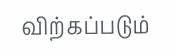விற்கப்படும்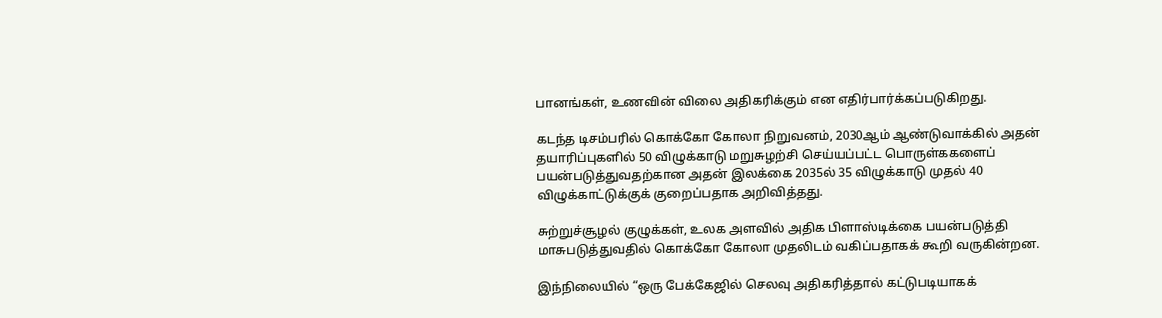பானங்கள், உணவின் விலை அதிகரிக்கும் என எதிர்பார்க்கப்படுகிறது.

கடந்த டிசம்பரில் கொக்கோ கோலா நிறுவனம், 2030ஆம் ஆண்டுவாக்கில் அதன் தயாரிப்புகளில் 50 விழுக்காடு மறுசுழற்சி செய்யப்பட்ட பொருள்ககளைப் பயன்படுத்துவதற்கான அதன் இலக்கை 2035ல் 35 விழுக்காடு முதல் 40 விழுக்காட்டுக்குக் குறைப்பதாக அறிவித்தது.

சுற்றுச்சூழல் குழுக்கள், உலக அளவில் அதிக பிளாஸ்டிக்கை பயன்படுத்தி மாசுபடுத்துவதில் கொக்கோ கோலா முதலிடம் வகிப்பதாகக் கூறி வருகின்றன.

இந்நிலையில் “ஒரு பேக்கேஜில் செலவு அதிகரித்தால் கட்டுபடியாகக்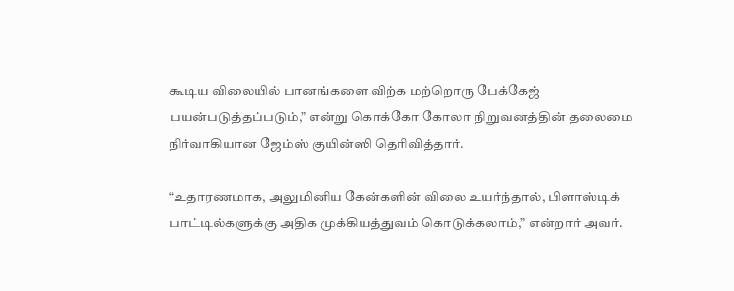கூடிய விலையில் பானங்களை விற்க மற்றொரு பேக்கேஜ் பயன்படுத்தப்படும்,” என்று கொக்கோ கோலா நிறுவனத்தின் தலைமை நிர்வாகியான ஜேம்ஸ் குயின்ஸி தெரிவித்தார்.

“உதாரணமாக, அலுமினிய கேன்களின் விலை உயர்ந்தால், பிளாஸ்டிக் பாட்டில்களுக்கு அதிக முக்கியத்துவம் கொடுக்கலாம்,” என்றார் அவர்.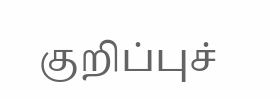குறிப்புச்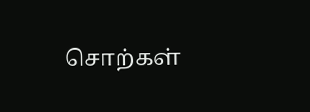சொற்கள்